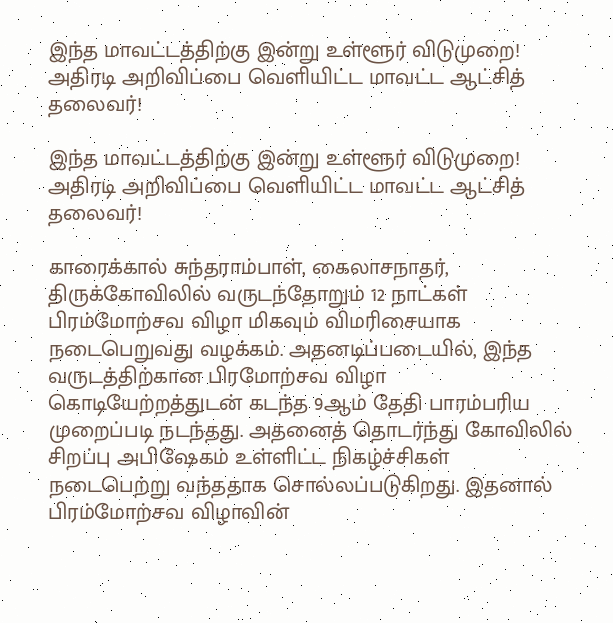இந்த மாவட்டத்திற்கு இன்று உள்ளூர் விடுமுறை! அதிரடி அறிவிப்பை வெளியிட்ட மாவட்ட ஆட்சித் தலைவர்!

இந்த மாவட்டத்திற்கு இன்று உள்ளூர் விடுமுறை! அதிரடி அறிவிப்பை வெளியிட்ட மாவட்ட ஆட்சித் தலைவர்!

காரைக்கால் சுந்தராம்பாள், கைலாசநாதர், திருக்கோவிலில் வருடந்தோறும் 12 நாட்கள் பிரம்மோற்சவ விழா மிகவும் விமரிசையாக நடைபெறுவது வழக்கம். அதனடிப்படையில், இந்த வருடத்திற்கான பிரமோற்சவ விழா கொடியேற்றத்துடன் கடந்த 9ஆம் தேதி பாரம்பரிய முறைப்படி நடந்தது. அதனைத் தொடர்ந்து கோவிலில் சிறப்பு அபிஷேகம் உள்ளிட்ட நிகழ்ச்சிகள் நடைபெற்று வந்ததாக சொல்லப்படுகிறது. இதனால் பிரம்மோற்சவ விழாவின்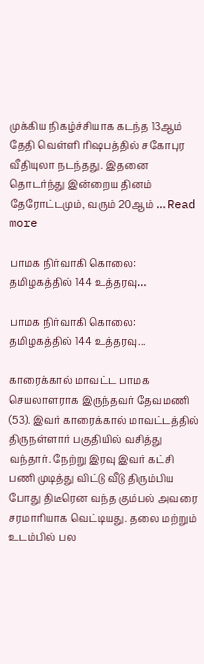முக்கிய நிகழ்ச்சியாக கடந்த 13ஆம் தேதி வெள்ளி ரிஷபத்தில் சகோபுர வீதியுலா நடந்தது. இதனை தொடர்ந்து இன்றைய தினம் தேரோட்டமும், வரும் 20ஆம் … Read more

பாமக நிர்வாகி கொலை: தமிழகத்தில் 144 உத்தரவு…

பாமக நிர்வாகி கொலை: தமிழகத்தில் 144 உத்தரவு...

காரைக்கால் மாவட்ட பாமக செயலாளராக இருந்தவர் தேவமணி (53). இவர் காரைக்கால் மாவட்டத்தில் திருநள்ளார் பகுதியில் வசித்து வந்தார். நேற்று இரவு இவர் கட்சி பணி முடித்து விட்டு வீடு திரும்பிய போது திடீரென வந்த கும்பல் அவரை சரமாரியாக வெட்டியது. தலை மற்றும் உடம்பில் பல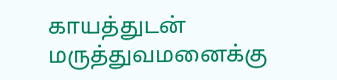காயத்துடன் மருத்துவமனைக்கு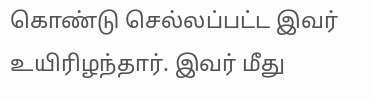கொண்டு செல்லப்பட்ட இவர் உயிரிழந்தார். இவர் மீது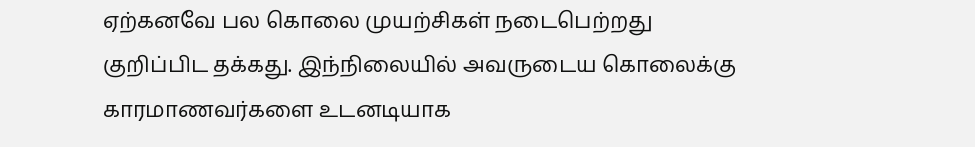ஏற்கனவே பல கொலை முயற்சிகள் நடைபெற்றது குறிப்பிட தக்கது. இந்நிலையில் அவருடைய கொலைக்கு காரமாணவர்களை உடனடியாக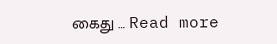கைது … Read more